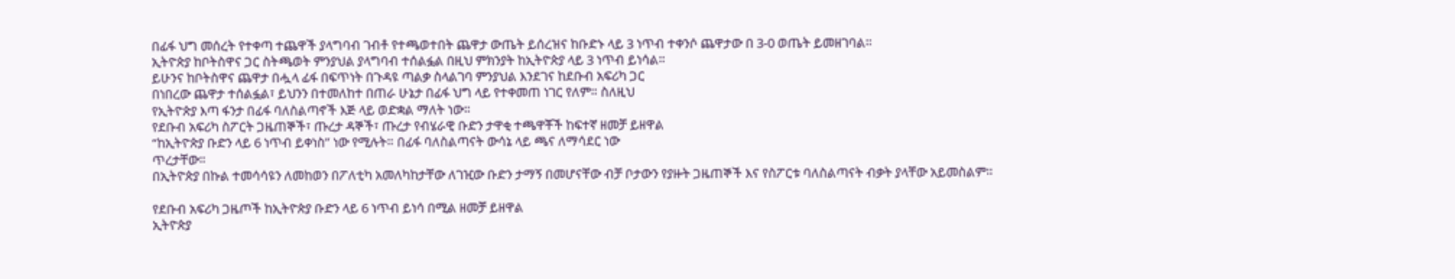በፊፋ ህግ መሰረት የተቀጣ ተጨዋች ያላግባብ ገብቶ የተጫወተበት ጨዋታ ውጤት ይሰረዝና ከቡድኑ ላይ 3 ነጥብ ተቀንሶ ጨዋታው በ 3-0 ወጤት ይመዘገባል።
ኢትዮጵያ ከቦትስዋና ጋር ስትጫወት ምንያህል ያላግባብ ተሰልፏል በዚህ ምክንያት ከኢትዮጵያ ላይ 3 ነጥብ ይነሳል።
ይሁንና ከቦትስዋና ጨዋታ በሗላ ፊፋ በፍጥነት በጉዳዩ ጣልቃ ስላልገባ ምንያህል እንደገና ከደቡብ አፍሪካ ጋር
በነበረው ጨዋታ ተሰልፏል፣ ይህንን በተመለከተ በጠራ ሁኔታ በፊፋ ህግ ላይ የተቀመጠ ነገር የለም። ስለዚህ
የኢትዮጵያ እጣ ፋንታ በፊፋ ባለስልጣኖች እጅ ላይ ወድቋል ማለት ነው።
የደቡብ አፍሪካ ስፖርት ጋዜጠኞች፣ ጡረታ ዳኞች፣ ጡረታ የብሄራዊ ቡድን ታዋቂ ተጫዋቾች ከፍተኛ ዘመቻ ይዘዋል
“ከኢትዮጵያ ቡድን ላይ 6 ነጥብ ይቀነስ” ነው የሚሉት። በፊፋ ባለስልጣናት ውሳኔ ላይ ጫና ለማሳደር ነው
ጥረታቸው።
በኢትዮጵያ በኩል ተመሳሳዩን ለመከወን በፖለቲካ አመለካከታቸው ለገዢው ቡድን ታማኝ በመሆናቸው ብቻ ቦታውን የያዙት ጋዜጠኞች እና የስፖርቱ ባለስልጣናት ብቃት ያላቸው አይመስልም።

የደቡብ አፍሪካ ጋዜጦች ከኢትዮጵያ ቡድን ላይ 6 ነጥብ ይነሳ በሚል ዘመቻ ይዘዋል
ኢትዮጵያ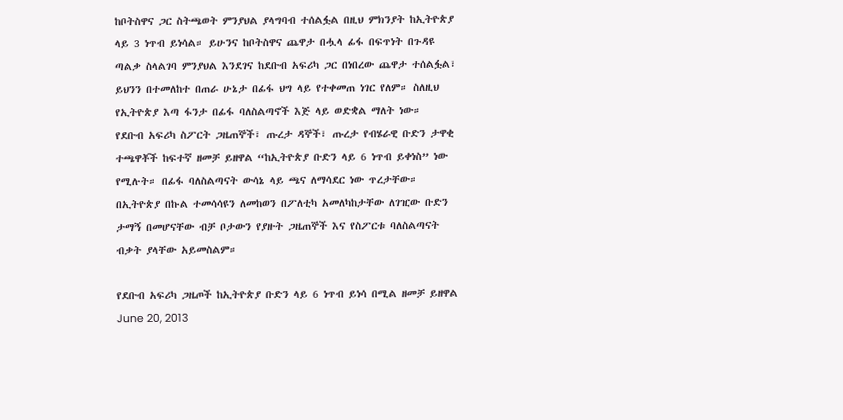ከቦትስዋና ጋር ስትጫወት ምንያህል ያላግባብ ተሰልፏል በዚህ ምክንያት ከኢትዮጵያ ላይ 3 ነጥብ ይነሳል። ይሁንና ከቦትስዋና ጨዋታ በሗላ ፊፋ በፍጥነት በጉዳዩ ጣልቃ ስላልገባ ምንያህል እንደገና ከደቡብ አፍሪካ ጋር በነበረው ጨዋታ ተሰልፏል፣ ይህንን በተመለከተ በጠራ ሁኔታ በፊፋ ህግ ላይ የተቀመጠ ነገር የለም። ስለዚህ የኢትዮጵያ እጣ ፋንታ በፊፋ ባለስልጣኖች እጅ ላይ ወድቋል ማለት ነው።
የደቡብ አፍሪካ ስፖርት ጋዜጠኞች፣ ጡረታ ዳኞች፣ ጡረታ የብሄራዊ ቡድን ታዋቂ ተጫዋቾች ከፍተኛ ዘመቻ ይዘዋል “ከኢትዮጵያ ቡድን ላይ 6 ነጥብ ይቀነስ” ነው የሚሉት። በፊፋ ባለስልጣናት ውሳኔ ላይ ጫና ለማሳደር ነው ጥረታቸው።
በኢትዮጵያ በኩል ተመሳሳዩን ለመከወን በፖለቲካ አመለካከታቸው ለገዢው ቡድን ታማኝ በመሆናቸው ብቻ ቦታውን የያዙት ጋዜጠኞች እና የስፖርቱ ባለስልጣናት ብቃት ያላቸው አይመስልም።

የደቡብ አፍሪካ ጋዜጦች ከኢትዮጵያ ቡድን ላይ 6 ነጥብ ይነሳ በሚል ዘመቻ ይዘዋል
June 20, 2013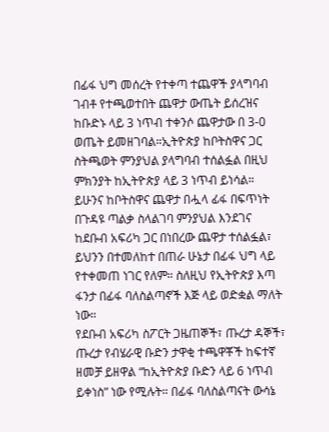በፊፋ ህግ መሰረት የተቀጣ ተጨዋች ያላግባብ ገብቶ የተጫወተበት ጨዋታ ውጤት ይሰረዝና ከቡድኑ ላይ 3 ነጥብ ተቀንሶ ጨዋታው በ 3-0 ወጤት ይመዘገባል።ኢትዮጵያ ከቦትስዋና ጋር ስትጫወት ምንያህል ያላግባብ ተሰልፏል በዚህ ምክንያት ከኢትዮጵያ ላይ 3 ነጥብ ይነሳል። ይሁንና ከቦትስዋና ጨዋታ በሗላ ፊፋ በፍጥነት በጉዳዩ ጣልቃ ስላልገባ ምንያህል እንደገና ከደቡብ አፍሪካ ጋር በነበረው ጨዋታ ተሰልፏል፣ ይህንን በተመለከተ በጠራ ሁኔታ በፊፋ ህግ ላይ የተቀመጠ ነገር የለም። ስለዚህ የኢትዮጵያ እጣ ፋንታ በፊፋ ባለስልጣኖች እጅ ላይ ወድቋል ማለት ነው።
የደቡብ አፍሪካ ስፖርት ጋዜጠኞች፣ ጡረታ ዳኞች፣ ጡረታ የብሄራዊ ቡድን ታዋቂ ተጫዋቾች ከፍተኛ ዘመቻ ይዘዋል “ከኢትዮጵያ ቡድን ላይ 6 ነጥብ ይቀነስ” ነው የሚሉት። በፊፋ ባለስልጣናት ውሳኔ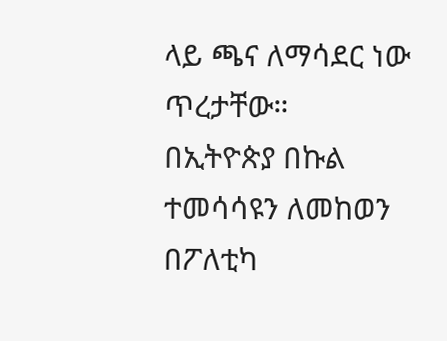ላይ ጫና ለማሳደር ነው ጥረታቸው።
በኢትዮጵያ በኩል ተመሳሳዩን ለመከወን በፖለቲካ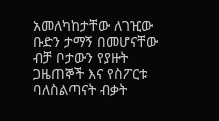አመለካከታቸው ለገዢው ቡድን ታማኝ በመሆናቸው ብቻ ቦታውን የያዙት ጋዜጠኞች እና የስፖርቱ ባለስልጣናት ብቃት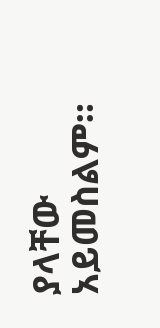ያላቸው አይመስልም።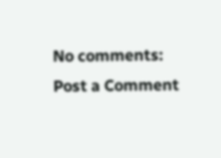No comments:
Post a Comment